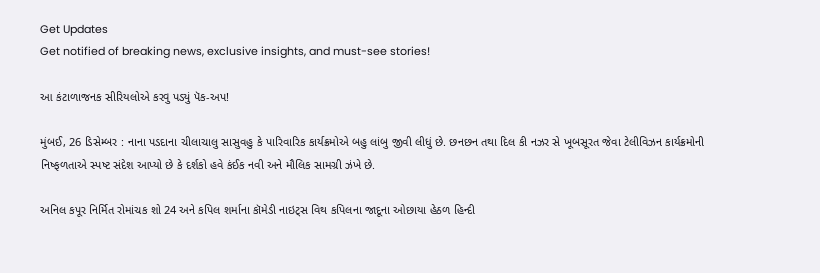Get Updates
Get notified of breaking news, exclusive insights, and must-see stories!

આ કંટાળાજનક સીરિયલોએ કરવુ પડ્યું પૅક-અપ!

મુંબઈ, 26 ડિસેમ્બર : નાના પડદાના ચીલાચાલુ સાસુવહુ કે પારિવારિક કાર્યક્રમોએ બહુ લાંબુ જીવી લીધું છે. છનછન તથા દિલ કી નઝર સે ખૂબસૂરત જેવા ટેલીવિઝન કાર્યક્રમોની નિષ્ફળતાએ સ્પષ્ટ સંદેશ આપ્યો છે કે દર્શકો હવે કંઈક નવી અને મૌલિક સામગ્રી ઝંખે છે.

અનિલ કપૂર નિર્મિત રોમાંચક શો 24 અને કપિલ શર્માના કૉમેડી નાઇટ્સ વિથ કપિલના જાદૂના ઓછાયા હેઠળ હિન્દી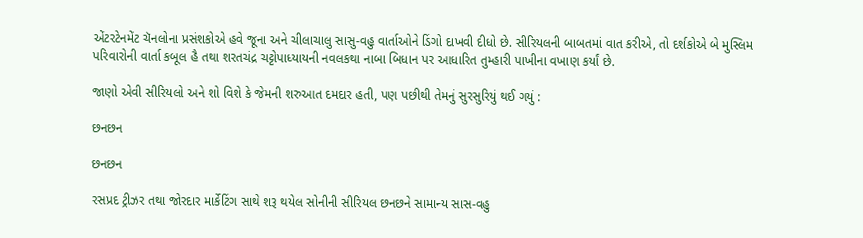એંટરટેનમેંટ ચૅનલોના પ્રસંશકોએ હવે જૂના અને ચીલાચાલુ સાસુ-વહુ વાર્તાઓને ડિંગો દાખવી દીધો છે. સીરિયલની બાબતમાં વાત કરીએ, તો દર્શકોએ બે મુસ્લિમ પરિવારોની વાર્તા કબૂલ હૈ તથા શરતચંદ્ર ચટ્ટોપાધ્યાયની નવલકથા નાબા બિધાન પર આધારિત તુમ્હારી પાખીના વખાણ કર્યાં છે.

જાણો એવી સીરિયલો અને શો વિશે કે જેમની શરુઆત દમદાર હતી, પણ પછીથી તેમનું સુરસુરિયું થઈ ગયું :

છનછન

છનછન

રસપ્રદ ટ્રીઝર તથા જોરદાર માર્કેટિંગ સાથે શરૂ થયેલ સોનીની સીરિયલ છનછને સામાન્ય સાસ-વહુ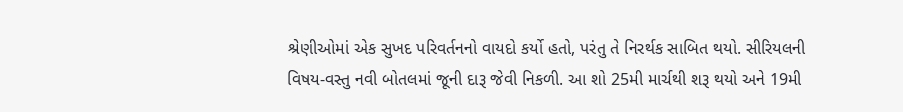શ્રેણીઓમાં એક સુખદ પરિવર્તનનો વાયદો કર્યો હતો, પરંતુ તે નિરર્થક સાબિત થયો. સીરિયલની વિષય-વસ્તુ નવી બોતલમાં જૂની દારૂ જેવી નિકળી. આ શો 25મી માર્ચથી શરૂ થયો અને 19મી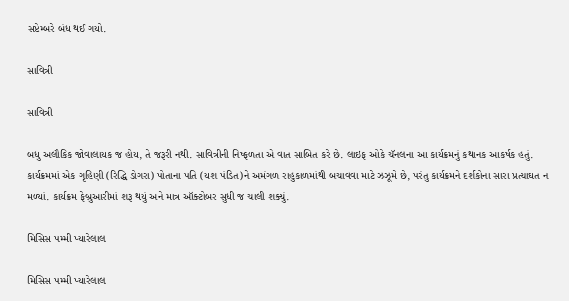સપ્ટેમ્બરે બંધ થઈ ગયો.

સાવિત્રી

સાવિત્રી

બધુ અલૌકિક જોવાલાયક જ હોય, તે જરૂરી નથી. સાવિત્રીની નિષ્ફળતા એ વાત સાબિત કરે છે. લાઇફ ઓકે ચૅનલના આ કાર્યક્રમનું કથાનક આકર્ષક હતું. કાર્યક્રમમાં એક ગૃહિણી (રિદ્ધિ ડોગરા) પોતાના પતિ (યશ પંડિત)ને અમંગળ રાહુકાળમાંથી બચાવવા માટે ઝઝૂમે છે, પરંતુ કાર્યક્રમને દર્શકોના સારા પ્રત્યાઘત ન મળ્યાં. કાર્યક્રમ ફેબ્રુઆરીમાં શરૂ થયું અને માત્ર ઑક્ટોબર સુધી જ ચાલી શક્યું.

મિસિસ પમ્મી પ્યારેલાલ

મિસિસ પમ્મી પ્યારેલાલ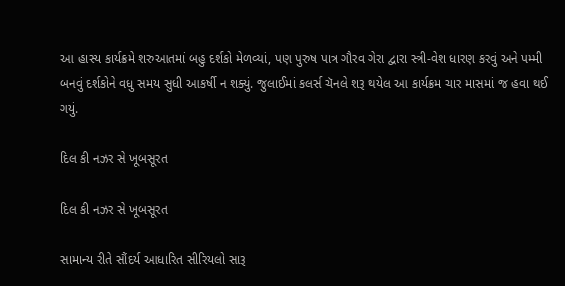આ હાસ્ય કાર્યક્રમે શરુઆતમાં બહુ દર્શકો મેળવ્યાં, પણ પુરુષ પાત્ર ગૌરવ ગેરા દ્વારા સ્ત્રી-વેશ ધારણ કરવું અને પમ્મી બનવું દર્શકોને વધુ સમય સુધી આકર્ષી ન શક્યું. જુલાઈમાં કલર્સ ચૅનલે શરૂ થયેલ આ કાર્યક્રમ ચાર માસમાં જ હવા થઈ ગયું.

દિલ કી નઝર સે ખૂબસૂરત

દિલ કી નઝર સે ખૂબસૂરત

સામાન્ય રીતે સૌંદર્ય આધારિત સીરિયલો સારૂ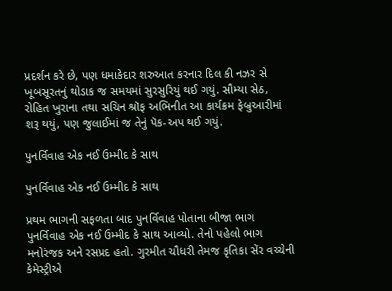પ્રદર્શન કરે છે, પણ ધમાકેદાર શરુઆત કરનાર દિલ કી નઝર સે ખૂબસૂરતનું થોડાક જ સમયમાં સુરસુરિયું થઈ ગયું. સૌમ્યા સેઠ, રોહિત ખુરાના તથા સચિન શ્રૉફ અભિનીત આ કાર્યક્રમ ફેબ્રુઆરીમાં શરૂ થયું, પણ જુલાઈમાં જ તેનું પૅક-અપ થઈ ગયું.

પુનર્વિવાહ એક નઈ ઉમ્મીદ કે સાથ

પુનર્વિવાહ એક નઈ ઉમ્મીદ કે સાથ

પ્રથમ ભાગની સફળતા બાદ પુનર્વિવાહ પોતાના બીજા ભાગ પુનર્વિવાહ એક નઈ ઉમ્મીદ કે સાથ આવ્યો. તેનો પહેલો ભાગ મનોરંજક અને રસપ્રદ હતો. ગુરમીત ચૌધરી તેમજ કૃતિકા સેંર વચ્ચેની કેમેસ્ટ્રીએ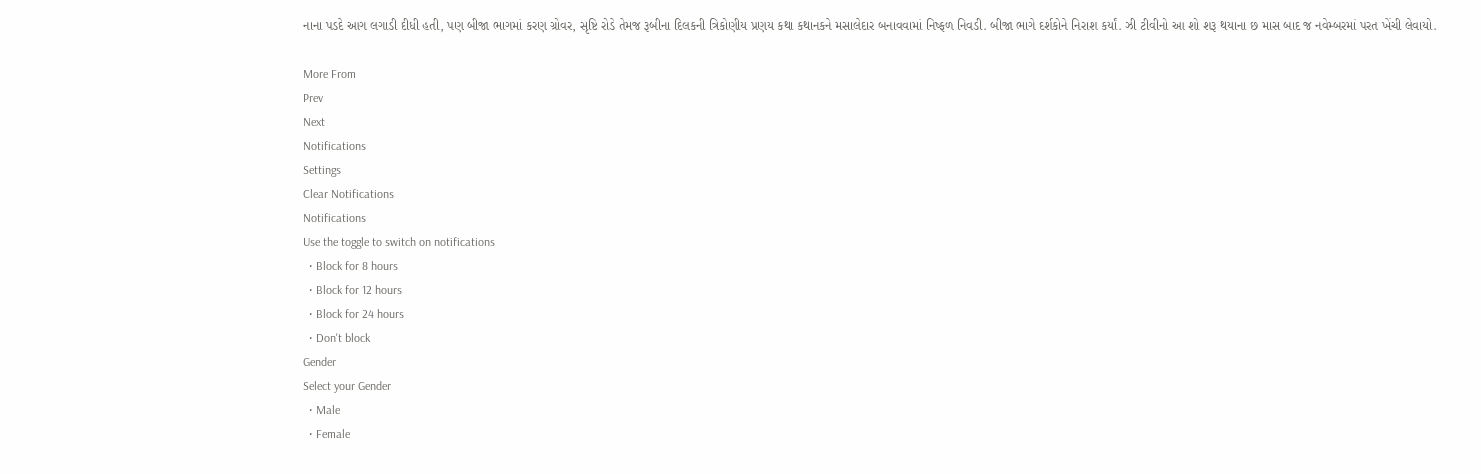નાના પડદે આગ લગાડી દીધી હતી, પણ બીજા ભાગમાં કરણ ગ્રોવર, સૃષ્ટિ રોડે તેમજ રૂબીના દિલકની ત્રિકોણીય પ્રણય કથા કથાનકને મસાલેદાર બનાવવામાં નિષ્ફળ નિવડી. બીજા ભાગે દર્શકોને નિરાશ કર્યાં. ઝી ટીવીનો આ શો શરૂ થયાના છ માસ બાદ જ નવેમ્બરમાં પરત ખેંચી લેવાયો.

More From
Prev
Next
Notifications
Settings
Clear Notifications
Notifications
Use the toggle to switch on notifications
  • Block for 8 hours
  • Block for 12 hours
  • Block for 24 hours
  • Don't block
Gender
Select your Gender
  • Male
  • Female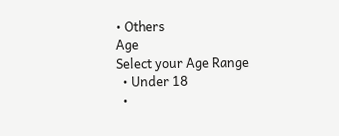• Others
Age
Select your Age Range
  • Under 18
  •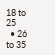18 to 25
  • 26 to 35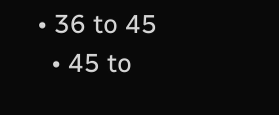• 36 to 45
  • 45 to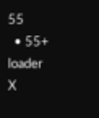55
  • 55+
loader
X